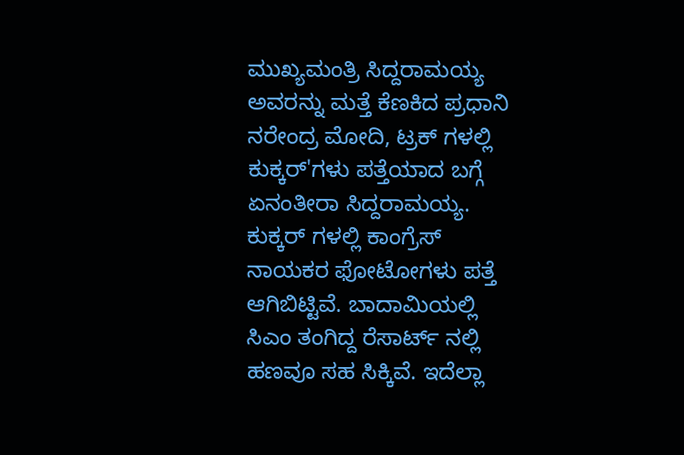ಮುಖ್ಯಮಂತ್ರಿ ಸಿದ್ದರಾಮಯ್ಯ ಅವರನ್ನು ಮತ್ತೆ ಕೆಣಕಿದ ಪ್ರಧಾನಿ ನರೇಂದ್ರ ಮೋದಿ, ಟ್ರಕ್ ಗಳಲ್ಲಿ ಕುಕ್ಕರ್'ಗಳು ಪತ್ತೆಯಾದ ಬಗ್ಗೆ ಏನಂತೀರಾ ಸಿದ್ದರಾಮಯ್ಯ. ಕುಕ್ಕರ್ ಗಳಲ್ಲಿ ಕಾಂಗ್ರೆಸ್ ನಾಯಕರ ಫೋಟೋಗಳು ಪತ್ತೆ ಆಗಿಬಿಟ್ಟಿವೆ. ಬಾದಾಮಿಯಲ್ಲಿ ಸಿಎಂ ತಂಗಿದ್ದ ರೆಸಾರ್ಟ್ ನಲ್ಲಿ ಹಣವೂ ಸಹ ಸಿಕ್ಕಿವೆ. ಇದೆಲ್ಲಾ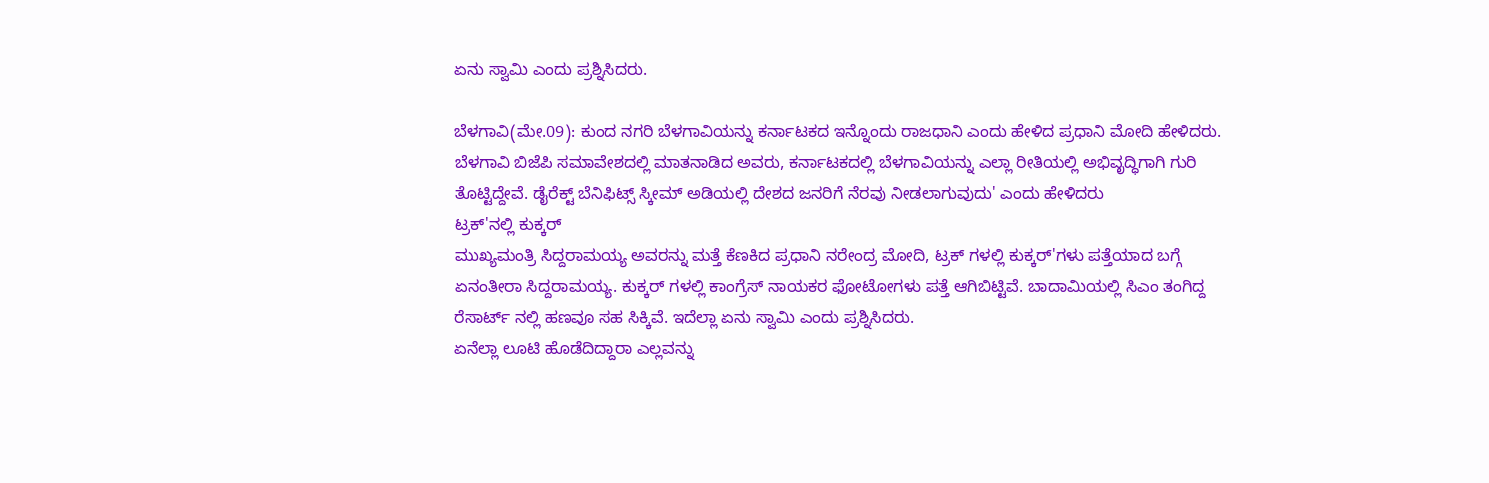ಏನು ಸ್ವಾಮಿ ಎಂದು ಪ್ರಶ್ನಿಸಿದರು.

ಬೆಳಗಾವಿ(ಮೇ.09): ಕುಂದ ನಗರಿ ಬೆಳಗಾವಿಯನ್ನು ಕರ್ನಾಟಕದ ಇನ್ನೊಂದು ರಾಜಧಾನಿ ಎಂದು ಹೇಳಿದ ಪ್ರಧಾನಿ ಮೋದಿ ಹೇಳಿದರು.
ಬೆಳಗಾವಿ ಬಿಜೆಪಿ ಸಮಾವೇಶದಲ್ಲಿ ಮಾತನಾಡಿದ ಅವರು, ಕರ್ನಾಟಕದಲ್ಲಿ ಬೆಳಗಾವಿಯನ್ನು ಎಲ್ಲಾ ರೀತಿಯಲ್ಲಿ ಅಭಿವೃದ್ಧಿಗಾಗಿ ಗುರಿ ತೊಟ್ಟಿದ್ದೇವೆ. ಡೈರೆಕ್ಟ್ ಬೆನಿಫಿಟ್ಸ್ ಸ್ಕೀಮ್ ಅಡಿಯಲ್ಲಿ ದೇಶದ ಜನರಿಗೆ ನೆರವು ನೀಡಲಾಗುವುದು' ಎಂದು ಹೇಳಿದರು
ಟ್ರಕ್'ನಲ್ಲಿ ಕುಕ್ಕರ್
ಮುಖ್ಯಮಂತ್ರಿ ಸಿದ್ದರಾಮಯ್ಯ ಅವರನ್ನು ಮತ್ತೆ ಕೆಣಕಿದ ಪ್ರಧಾನಿ ನರೇಂದ್ರ ಮೋದಿ, ಟ್ರಕ್ ಗಳಲ್ಲಿ ಕುಕ್ಕರ್'ಗಳು ಪತ್ತೆಯಾದ ಬಗ್ಗೆ ಏನಂತೀರಾ ಸಿದ್ದರಾಮಯ್ಯ. ಕುಕ್ಕರ್ ಗಳಲ್ಲಿ ಕಾಂಗ್ರೆಸ್ ನಾಯಕರ ಫೋಟೋಗಳು ಪತ್ತೆ ಆಗಿಬಿಟ್ಟಿವೆ. ಬಾದಾಮಿಯಲ್ಲಿ ಸಿಎಂ ತಂಗಿದ್ದ ರೆಸಾರ್ಟ್ ನಲ್ಲಿ ಹಣವೂ ಸಹ ಸಿಕ್ಕಿವೆ. ಇದೆಲ್ಲಾ ಏನು ಸ್ವಾಮಿ ಎಂದು ಪ್ರಶ್ನಿಸಿದರು.
ಏನೆಲ್ಲಾ ಲೂಟಿ ಹೊಡೆದಿದ್ದಾರಾ ಎಲ್ಲವನ್ನು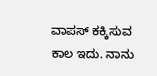ವಾಪಸ್ ಕಕ್ಕಿಸುವ ಕಾಲ ಇದು. ನಾನು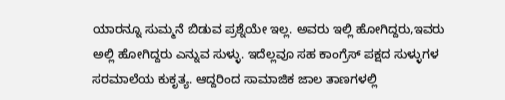ಯಾರನ್ನೂ ಸುಮ್ಮನೆ ಬಿಡುವ ಪ್ರಶ್ನೆಯೇ ಇಲ್ಲ. ಅವರು ಇಲ್ಲಿ ಹೋಗಿದ್ದರು,ಇವರು ಅಲ್ಲಿ ಹೋಗಿದ್ದರು ಎನ್ನುವ ಸುಳ್ಳು. ಇದೆಲ್ಲವೂ ಸಹ ಕಾಂಗ್ರೆಸ್ ಪಕ್ಷದ ಸುಳ್ಳುಗಳ ಸರಮಾಲೆಯ ಕುಕೃತ್ಯ. ಆದ್ದರಿಂದ ಸಾಮಾಜಿಕ ಜಾಲ ತಾಣಗಳಲ್ಲಿ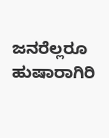ಜನರೆಲ್ಲರೂ ಹುಷಾರಾಗಿರಿ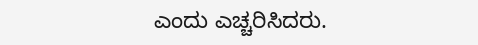ಎಂದು ಎಚ್ಚರಿಸಿದರು.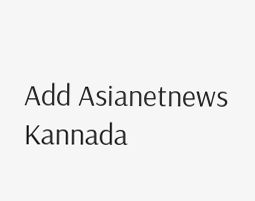Add Asianetnews Kannada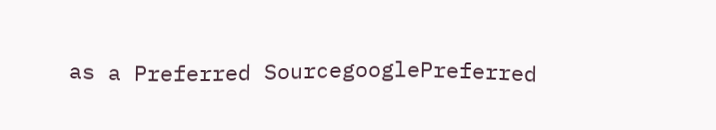as a Preferred SourcegooglePreferred